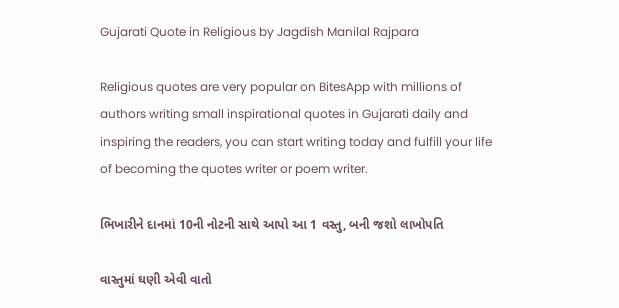Gujarati Quote in Religious by Jagdish Manilal Rajpara

Religious quotes are very popular on BitesApp with millions of authors writing small inspirational quotes in Gujarati daily and inspiring the readers, you can start writing today and fulfill your life of becoming the quotes writer or poem writer.

ભિખારીને દાનમાં 10ની નોટની સાથે આપો આ 1 વસ્તુ, બની જશો લાખોપતિ

વાસ્તુમાં ઘણી એવી વાતો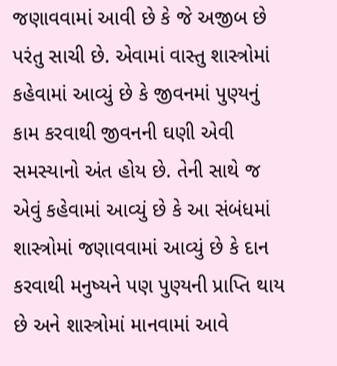જણાવવામાં આવી છે કે જે અજીબ છે પરંતુ સાચી છે. એવામાં વાસ્તુ શાસ્ત્રોમાં કહેવામાં આવ્યું છે કે જીવનમાં પુણ્યનું કામ કરવાથી જીવનની ઘણી એવી સમસ્યાનો અંત હોય છે. તેની સાથે જ એવું કહેવામાં આવ્યું છે કે આ સંબંધમાં શાસ્ત્રોમાં જણાવવામાં આવ્યું છે કે દાન કરવાથી મનુષ્યને પણ પુણ્યની પ્રાપ્તિ થાય છે અને શાસ્ત્રોમાં માનવામાં આવે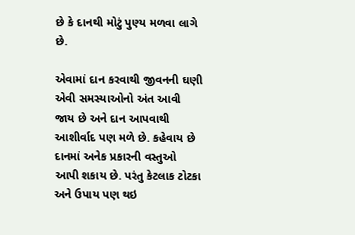છે કે દાનથી મોટું પુણ્ય મળવા લાગે છે.

એવામાં દાન કરવાથી જીવનની ઘણી એવી સમસ્યાઓનો અંત આવી જાય છે અને દાન આપવાથી આશીર્વાદ પણ મળે છે. કહેવાય છે દાનમાં અનેક પ્રકારની વસ્તુઓ આપી શકાય છે. પરંતુ કેટલાક ટોટકા અને ઉપાય પણ થઇ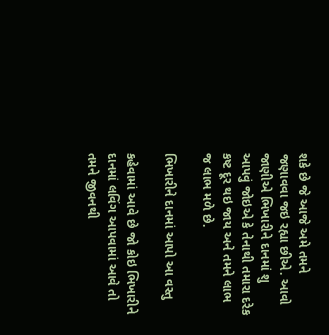શકે છે જે આજે અમે તમને જણાવવા જઇ રહ્યા છીએ. આવો જાણીએ ભિખારીને દાનમાં શુ આપવું જોઇએ કે તેનાથી તમારા દરેક કષ્ટ દૂર થઇ જાય અને તમને લાભ જ લાભ મળે છે.

ભિખારીને દાનમાં આપો આ વસ્તુ

કહેવામાં આવે છે જો કોઇ ભિખારીને દાનમાં લવિંગ આપવામાં આવે તો તમને જીવનથી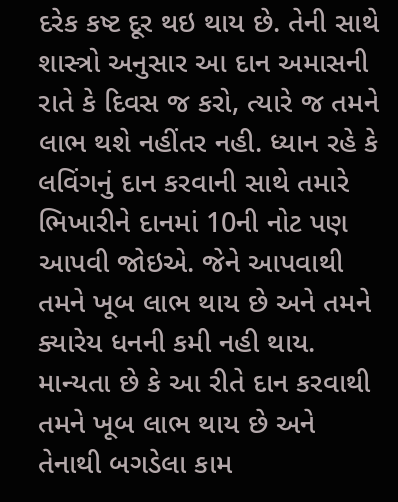દરેક કષ્ટ દૂર થઇ થાય છે. તેની સાથે શાસ્ત્રો અનુસાર આ દાન અમાસની રાતે કે દિવસ જ કરો, ત્યારે જ તમને લાભ થશે નહીંતર નહી. ધ્યાન રહે કે લવિંગનું દાન કરવાની સાથે તમારે ભિખારીને દાનમાં 10ની નોટ પણ આપવી જોઇએ. જેને આપવાથી તમને ખૂબ લાભ થાય છે અને તમને ક્યારેય ધનની કમી નહી થાય. માન્યતા છે કે આ રીતે દાન કરવાથી તમને ખૂબ લાભ થાય છે અને તેનાથી બગડેલા કામ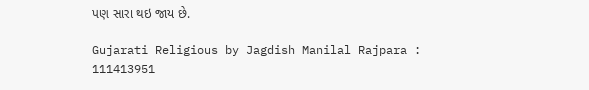પણ સારા થઇ જાય છે.

Gujarati Religious by Jagdish Manilal Rajpara : 111413951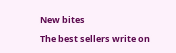New bites

The best sellers write on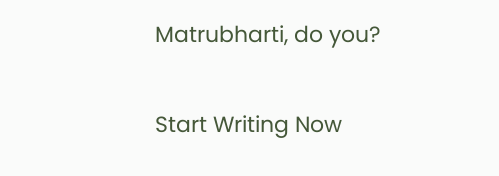Matrubharti, do you?

Start Writing Now